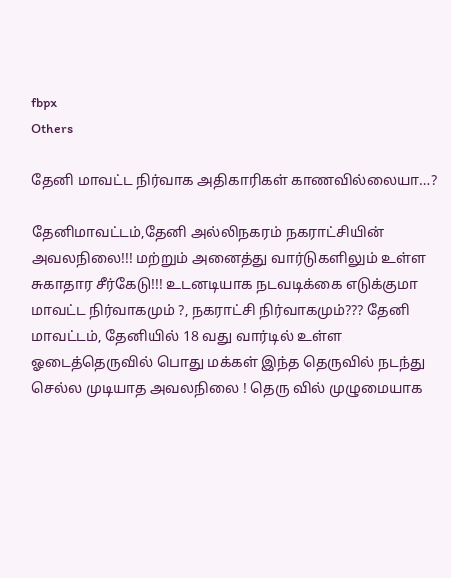fbpx
Others

தேனி மாவட்ட நிர்வாக அதிகாரிகள் காணவில்லையா…?

தேனிமாவட்டம்,தேனி அல்லிநகரம் நகராட்சியின் அவலநிலை!!! மற்றும் அனைத்து வார்டுகளிலும் உள்ள சுகாதார சீர்கேடு!!! உடனடியாக நடவடிக்கை எடுக்குமா மாவட்ட நிர்வாகமும் ?, நகராட்சி நிர்வாகமும்??? தேனி மாவட்டம், தேனியில் 18 வது வார்டில் உள்ள ஓடைத்தெருவில் பொது மக்கள் இந்த தெருவில் நடந்து செல்ல முடியாத அவலநிலை ! தெரு வில் முழுமையாக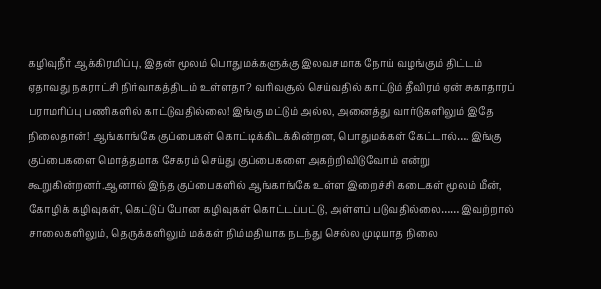கழிவுநீர் ஆக்கிரமிப்பு, இதன் மூலம் பொதுமக்களுக்கு இலவசமாக நோய் வழங்கும் திட்டம் ஏதாவது நகராட்சி நிர்வாகத்திடம் உள்ளதா? வரிவசூல் செய்வதில் காட்டும் தீவிரம் ஏன் சுகாதாரப் பராமரிப்பு பணிகளில் காட்டுவதில்லை! இங்கு மட்டும் அல்ல, அனைத்து வார்டுகளிலும் இதே நிலைதான்! ஆங்காங்கே குப்பைகள் கொட்டிக்கிடக்கின்றன, பொதுமக்கள் கேட்டால்…. இங்கு குப்பைகளை மொத்தமாக சேகரம் செய்து குப்பைகளை அகற்றிவிடுவோம் என்று கூறுகின்றனர்.ஆனால் இந்த குப்பைகளில் ஆங்காங்கே உள்ள இறைச்சி கடைகள் மூலம் மீன், கோழிக் கழிவுகள், கெட்டுப் போன கழிவுகள் கொட்டப்பட்டு, அள்ளப் படுவதில்லை…… இவற்றால் சாலைகளிலும், தெருக்களிலும் மக்கள் நிம்மதியாக நடந்து செல்ல முடியாத நிலை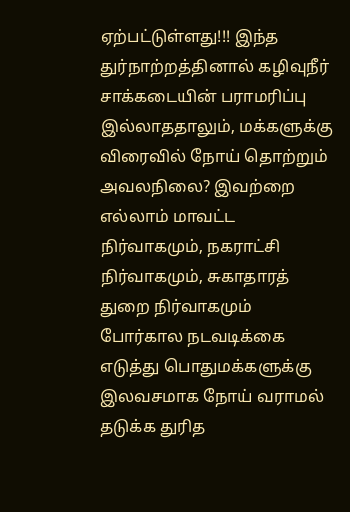ஏற்பட்டுள்ளது!!! இந்த துர்நாற்றத்தினால் கழிவுநீர் சாக்கடையின் பராமரிப்பு இல்லாததாலும், மக்களுக்கு விரைவில் நோய் தொற்றும் அவலநிலை? இவற்றை எல்லாம் மாவட்ட நிர்வாகமும், நகராட்சி நிர்வாகமும், சுகாதாரத் துறை நிர்வாகமும் போர்கால நடவடிக்கை எடுத்து பொதுமக்களுக்கு இலவசமாக நோய் வராமல் தடுக்க துரித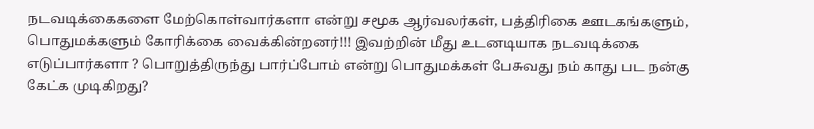நடவடிக்கைகளை மேற்கொள்வார்களா என்று சமூக ஆர்வலர்கள், பத்திரிகை ஊடகங்களும், பொதுமக்களும் கோரிக்கை வைக்கின்றனர்!!! இவற்றின் மீது உடனடியாக நடவடிக்கை எடுப்பார்களா ? பொறுத்திருந்து பார்ப்போம் என்று பொதுமக்கள் பேசுவது நம் காது பட நன்கு கேட்க முடிகிறது?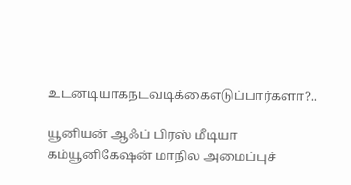உடனடியாகநடவடிக்கைஎடுப்பார்களா?..

யூனியன் ஆஃப் பிரஸ் மீடியா கம்யூனிகேஷன் மாநில அமைப்புச்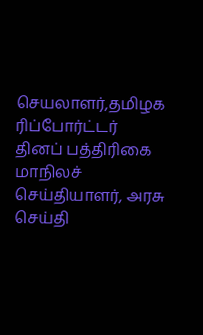செயலாளர்,தமிழக ரிப்போர்ட்டர் தினப் பத்திரிகை மாநிலச் செய்தியாளர், அரசு செய்தி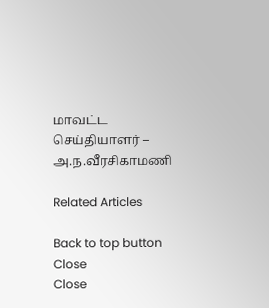மாவட்ட செய்தியாளர் – அ.ந.வீரசிகாமணி

Related Articles

Back to top button
Close
Close